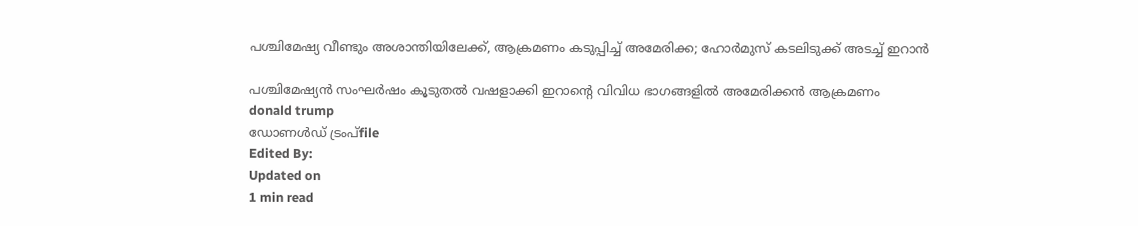പശ്ചിമേഷ്യ വീണ്ടും അശാന്തിയിലേക്ക്, ആക്രമണം കടുപ്പിച്ച് അമേരിക്ക; ഹോര്‍മുസ് കടലിടുക്ക് അടച്ച് ഇറാന്‍

പശ്ചിമേഷ്യന്‍ സംഘര്‍ഷം കൂടുതല്‍ വഷളാക്കി ഇറാന്റെ വിവിധ ഭാഗങ്ങളില്‍ അമേരിക്കന്‍ ആക്രമണം
donald trump
ഡോണള്‍ഡ് ട്രംപ്file
Edited By:
Updated on
1 min read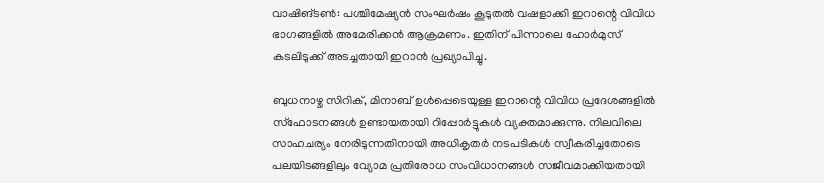വാഷിങ്ടണ്‍: പശ്ചിമേഷ്യന്‍ സംഘര്‍ഷം കൂടുതല്‍ വഷളാക്കി ഇറാന്റെ വിവിധ ഭാഗങ്ങളില്‍ അമേരിക്കന്‍ ആക്രമണം. ഇതിന് പിന്നാലെ ഹോര്‍മുസ് കടലിടുക്ക് അടച്ചതായി ഇറാന്‍ പ്രഖ്യാപിച്ചു.

ബുധനാഴ്ച സിറിക്, മിനാബ് ഉള്‍പ്പെടെയുള്ള ഇറാന്റെ വിവിധ പ്രദേശങ്ങളില്‍ സ്‌ഫോടനങ്ങള്‍ ഉണ്ടായതായി റിപ്പോര്‍ട്ടുകള്‍ വ്യക്തമാക്കുന്നു. നിലവിലെ സാഹചര്യം നേരിടുന്നതിനായി അധികൃതര്‍ നടപടികള്‍ സ്വീകരിച്ചതോടെ പലയിടങ്ങളിലും വ്യോമ പ്രതിരോധ സംവിധാനങ്ങള്‍ സജീവമാക്കിയതായി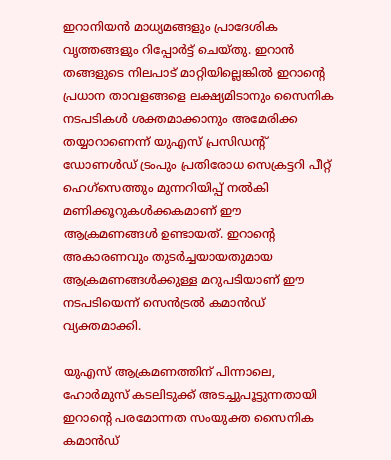ഇറാനിയന്‍ മാധ്യമങ്ങളും പ്രാദേശിക വൃത്തങ്ങളും റിപ്പോര്‍ട്ട് ചെയ്തു. ഇറാന്‍ തങ്ങളുടെ നിലപാട് മാറ്റിയില്ലെങ്കില്‍ ഇറാന്റെ പ്രധാന താവളങ്ങളെ ലക്ഷ്യമിടാനും സൈനിക നടപടികള്‍ ശക്തമാക്കാനും അമേരിക്ക തയ്യാറാണെന്ന് യുഎസ് പ്രസിഡന്റ് ഡോണള്‍ഡ് ട്രംപും പ്രതിരോധ സെക്രട്ടറി പീറ്റ് ഹെഗ്സെത്തും മുന്നറിയിപ്പ് നല്‍കി മണിക്കൂറുകള്‍ക്കകമാണ് ഈ ആക്രമണങ്ങള്‍ ഉണ്ടായത്. ഇറാന്റെ അകാരണവും തുടര്‍ച്ചയായതുമായ ആക്രമണങ്ങള്‍ക്കുള്ള മറുപടിയാണ് ഈ നടപടിയെന്ന് സെന്‍ട്രല്‍ കമാന്‍ഡ് വ്യക്തമാക്കി.

യുഎസ് ആക്രമണത്തിന് പിന്നാലെ, ഹോര്‍മുസ് കടലിടുക്ക് അടച്ചുപൂട്ടുന്നതായി ഇറാന്റെ പരമോന്നത സംയുക്ത സൈനിക കമാന്‍ഡ്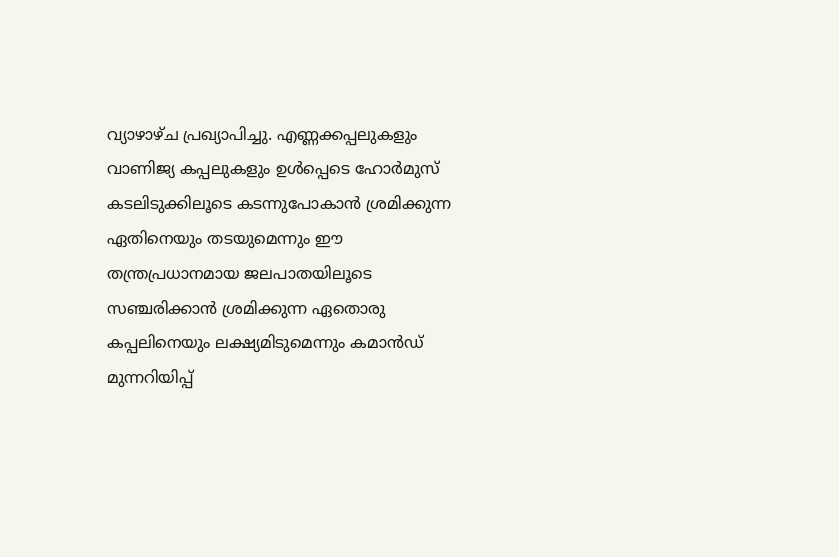വ്യാഴാഴ്ച പ്രഖ്യാപിച്ചു. എണ്ണക്കപ്പലുകളും വാണിജ്യ കപ്പലുകളും ഉള്‍പ്പെടെ ഹോര്‍മുസ് കടലിടുക്കിലൂടെ കടന്നുപോകാന്‍ ശ്രമിക്കുന്ന ഏതിനെയും തടയുമെന്നും ഈ തന്ത്രപ്രധാനമായ ജലപാതയിലൂടെ സഞ്ചരിക്കാന്‍ ശ്രമിക്കുന്ന ഏതൊരു കപ്പലിനെയും ലക്ഷ്യമിടുമെന്നും കമാന്‍ഡ് മുന്നറിയിപ്പ്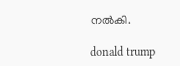നല്‍കി.

donald trump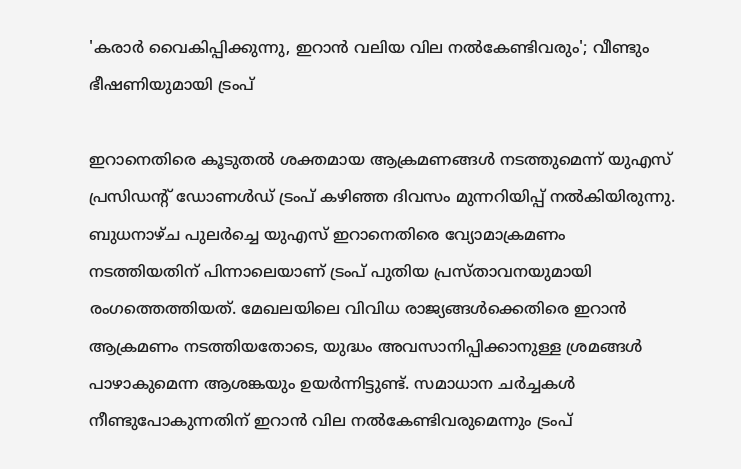'കരാര്‍ വൈകിപ്പിക്കുന്നു, ഇറാന്‍ വലിയ വില നല്‍കേണ്ടിവരും'; വീണ്ടും ഭീഷണിയുമായി ട്രംപ്

ഇറാനെതിരെ കൂടുതല്‍ ശക്തമായ ആക്രമണങ്ങള്‍ നടത്തുമെന്ന് യുഎസ് പ്രസിഡന്റ് ഡോണള്‍ഡ് ട്രംപ് കഴിഞ്ഞ ദിവസം മുന്നറിയിപ്പ് നല്‍കിയിരുന്നു. ബുധനാഴ്ച പുലര്‍ച്ചെ യുഎസ് ഇറാനെതിരെ വ്യോമാക്രമണം നടത്തിയതിന് പിന്നാലെയാണ് ട്രംപ് പുതിയ പ്രസ്താവനയുമായി രംഗത്തെത്തിയത്. മേഖലയിലെ വിവിധ രാജ്യങ്ങള്‍ക്കെതിരെ ഇറാന്‍ ആക്രമണം നടത്തിയതോടെ, യുദ്ധം അവസാനിപ്പിക്കാനുള്ള ശ്രമങ്ങള്‍ പാഴാകുമെന്ന ആശങ്കയും ഉയര്‍ന്നിട്ടുണ്ട്. സമാധാന ചര്‍ച്ചകള്‍ നീണ്ടുപോകുന്നതിന് ഇറാന്‍ വില നല്‍കേണ്ടിവരുമെന്നും ട്രംപ്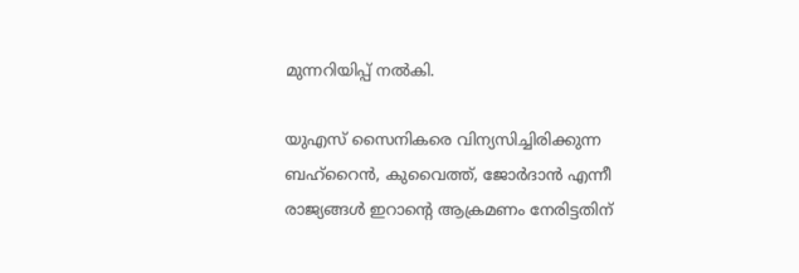മുന്നറിയിപ്പ് നല്‍കി.

യുഎസ് സൈനികരെ വിന്യസിച്ചിരിക്കുന്ന ബഹ്റൈന്‍, കുവൈത്ത്, ജോര്‍ദാന്‍ എന്നീ രാജ്യങ്ങള്‍ ഇറാന്റെ ആക്രമണം നേരിട്ടതിന്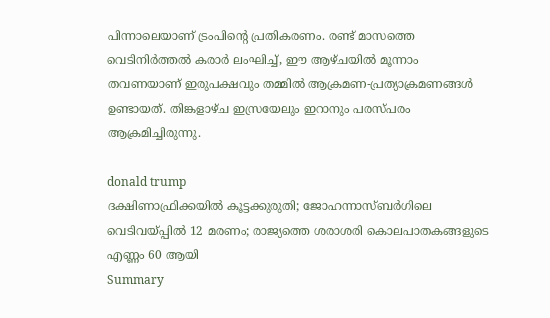പിന്നാലെയാണ് ട്രംപിന്റെ പ്രതികരണം. രണ്ട് മാസത്തെ വെടിനിര്‍ത്തല്‍ കരാര്‍ ലംഘിച്ച്, ഈ ആഴ്ചയില്‍ മൂന്നാം തവണയാണ് ഇരുപക്ഷവും തമ്മില്‍ ആക്രമണ-പ്രത്യാക്രമണങ്ങള്‍ ഉണ്ടായത്. തിങ്കളാഴ്ച ഇസ്രയേലും ഇറാനും പരസ്പരം ആക്രമിച്ചിരുന്നു.

donald trump
ദക്ഷിണാഫ്രിക്കയില്‍ കൂട്ടക്കുരുതി; ജോഹന്നാസ്ബര്‍ഗിലെ വെടിവയ്പ്പില്‍ 12 മരണം; രാജ്യത്തെ ശരാശരി കൊലപാതകങ്ങളുടെ എണ്ണം 60 ആയി
Summary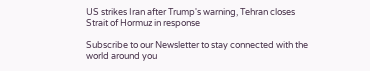US strikes Iran after Trump's warning, Tehran closes Strait of Hormuz in response

Subscribe to our Newsletter to stay connected with the world around you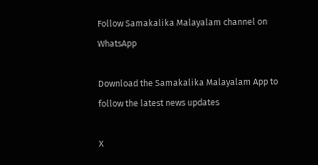Follow Samakalika Malayalam channel on WhatsApp

Download the Samakalika Malayalam App to follow the latest news updates

X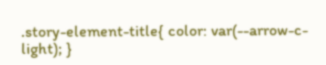.story-element-title{ color: var(--arrow-c-light); }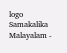logo
Samakalika Malayalam -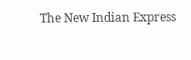The New Indian Express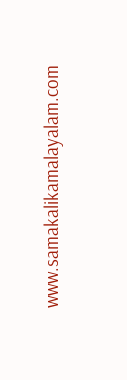www.samakalikamalayalam.com